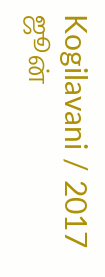Kogilavani / 2017 ஜூன்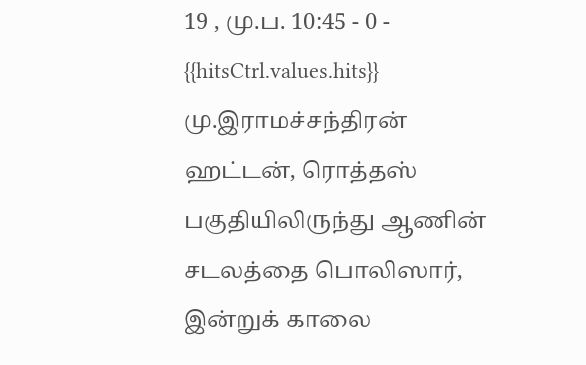19 , மு.ப. 10:45 - 0 - {{hitsCtrl.values.hits}}
மு.இராமச்சந்திரன்
ஹட்டன், ரொத்தஸ் பகுதியிலிருந்து ஆணின் சடலத்தை பொலிஸார், இன்றுக் காலை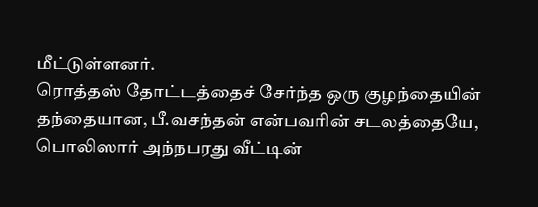மீட்டுள்ளனர்.
ரொத்தஸ் தோட்டத்தைச் சேர்ந்த ஒரு குழந்தையின் தந்தையான, பீ.வசந்தன் என்பவரின் சடலத்தையே, பொலிஸார் அந்நபரது வீட்டின்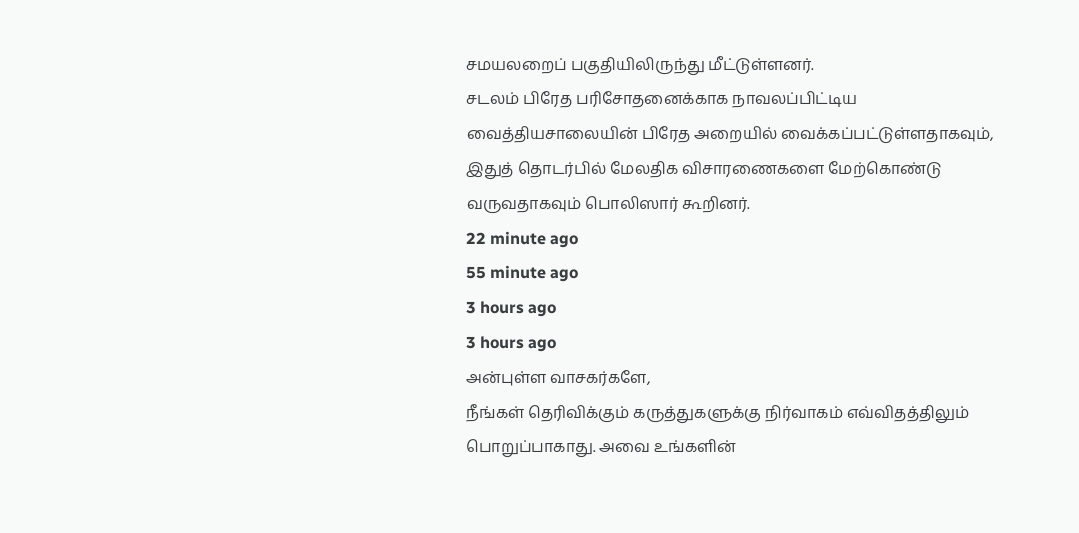சமயலறைப் பகுதியிலிருந்து மீட்டுள்ளனர்.
சடலம் பிரேத பரிசோதனைக்காக நாவலப்பிட்டிய வைத்தியசாலையின் பிரேத அறையில் வைக்கப்பட்டுள்ளதாகவும், இதுத் தொடர்பில் மேலதிக விசாரணைகளை மேற்கொண்டு வருவதாகவும் பொலிஸார் கூறினர்.
22 minute ago
55 minute ago
3 hours ago
3 hours ago
அன்புள்ள வாசகர்களே,
நீங்கள் தெரிவிக்கும் கருத்துகளுக்கு நிர்வாகம் எவ்விதத்திலும் பொறுப்பாகாது. அவை உங்களின்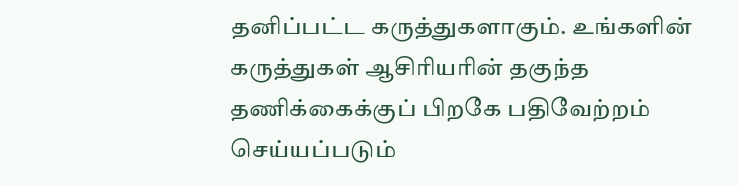தனிப்பட்ட கருத்துகளாகும். உங்களின் கருத்துகள் ஆசிரியரின் தகுந்த தணிக்கைக்குப் பிறகே பதிவேற்றம் செய்யப்படும்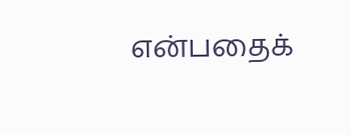என்பதைக்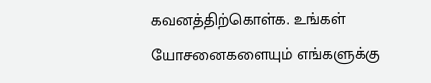கவனத்திற்கொள்க. உங்கள் யோசனைகளையும் எங்களுக்கு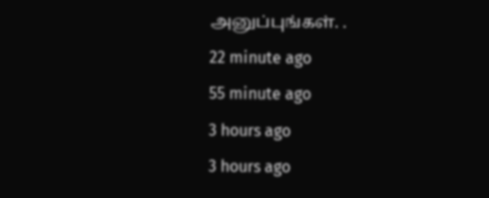அனுப்புங்கள். .
22 minute ago
55 minute ago
3 hours ago
3 hours ago